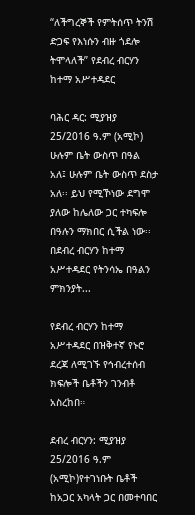“ለችግረኞች የምትሰጥ ትንሽ ድጋፍ የእነሱን ብዙ ጎደሎ ትሞላለች” የደብረ ብርሃን ከተማ አሥተዳደር

ባሕር ዳር: ሚያዝያ 25/2016 ዓ.ም (አሚኮ) ሁሉም ቤት ውስጥ በዓል አለ፤ ሁሉም ቤት ውስጥ ደስታ አለ፡፡ ይህ የሚኾነው ደግሞ ያለው ከሌለው ጋር ተካፍሎ በዓሉን ማክበር ሲችል ነው፡፡ በደብረ ብርሃን ከተማ አሥተዳደር የትንሳኤ በዓልን ምክንያት...

የደብረ ብርሃን ከተማ አሥተዳደር በዝቅተኛ የኑሮ ደረጃ ለሚገኙ የኅብረተሰብ ክፍሎች ቤቶችን ገንብቶ አስረከበ።

ደብረ ብርሃን: ሚያዝያ 25/2016 ዓ.ም (አሚኮ)የተገነቡት ቤቶች ከአጋር አካላት ጋር በመተባበር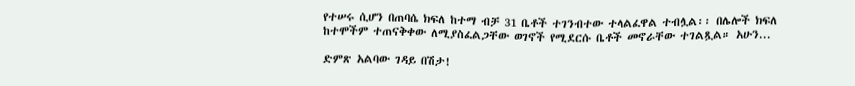የተሠሩ ሲሆን በጠባሴ ክፍለ ከተማ ብቻ 31 ቤቶች ተገንብተው ተላልፈዋል ተብሏል፡፡ በሌሎች ክፍለ ከተሞችም ተጠናቅቀው ለሚያስፈልጋቸው ወገኖች የሚደርሱ ቤቶች መኖራቸው ተገልጿል። አሁን...

ድምጽ አልባው ገዳይ በሽታ!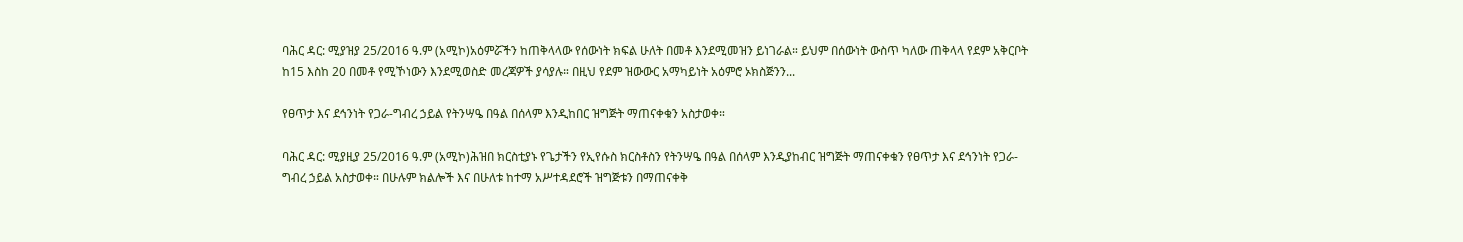ባሕር ዳር: ሚያዝያ 25/2016 ዓ.ም (አሚኮ)አዕምሯችን ከጠቅላላው የሰውነት ክፍል ሁለት በመቶ እንደሚመዝን ይነገራል። ይህም በሰውነት ውስጥ ካለው ጠቅላላ የደም አቅርቦት ከ15 እስከ 20 በመቶ የሚኾነውን እንደሚወስድ መረጃዎች ያሳያሉ። በዚህ የደም ዝውውር አማካይነት አዕምሮ ኦክስጅንን...

የፀጥታ እና ደኅንነት የጋራ-ግብረ ኃይል የትንሣዔ በዓል በሰላም እንዲከበር ዝግጅት ማጠናቀቁን አስታወቀ።

ባሕር ዳር: ሚያዚያ 25/2016 ዓ.ም (አሚኮ)ሕዝበ ክርስቲያኑ የጌታችን የኢየሱስ ክርስቶስን የትንሣዔ በዓል በሰላም እንዲያከብር ዝግጅት ማጠናቀቁን የፀጥታ እና ደኅንነት የጋራ-ግብረ ኃይል አስታወቀ። በሁሉም ክልሎች እና በሁለቱ ከተማ አሥተዳደሮች ዝግጅቱን በማጠናቀቅ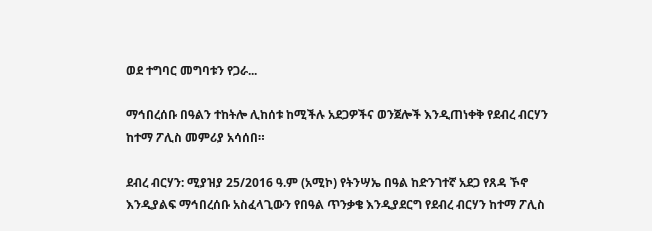ወደ ተግባር መግባቱን የጋራ...

ማኅበረሰቡ በዓልን ተከትሎ ሊከሰቱ ከሚችሉ አደጋዎችና ወንጀሎች እንዲጠነቀቅ የደብረ ብርሃን ከተማ ፖሊስ መምሪያ አሳሰበ።

ደብረ ብርሃን: ሚያዝያ 25/2016 ዓ.ም (አሚኮ) የትንሣኤ በዓል ከድንገተኛ አደጋ የጸዳ ኾኖ እንዲያልፍ ማኅበረሰቡ አስፈላጊውን የበዓል ጥንቃቄ እንዲያደርግ የደብረ ብርሃን ከተማ ፖሊስ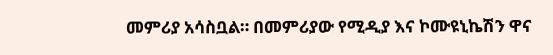መምሪያ አሳስቧል። በመምሪያው የሚዲያ እና ኮሙዩኒኬሽን ዋና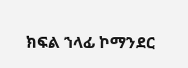ክፍል ኀላፊ ኮማንደር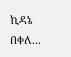ኪዳኔ በቀለ...